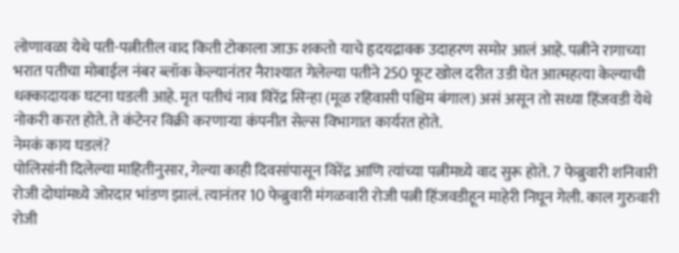लोणावळा येथे पती-पत्नीतील वाद किती टोकाला जाऊ शकतो याचे हृदयद्रावक उदाहरण समोर आलं आहे. पत्नीने रागाच्या भरात पतीचा मोबाईल नंबर ब्लॉक केल्यानंतर नैराश्यात गेलेल्या पतीने 250 फूट खोल दरीत उडी घेत आत्महत्या केल्याची धक्कादायक घटना घडली आहे. मृत पतीचं नाव विरेंद्र सिन्हा (मूळ रहिवासी पश्चिम बंगाल) असं असून तो सध्या हिंजवडी येथे नोकरी करत होते. ते कंटेनर विक्री करणाऱ्या कंपनीत सेल्स विभागात कार्यरत होते.
नेमकं काय घडलं?
पोलिसांनी दिलेल्या माहितीनुसार, गेल्या काही दिवसांपासून विरेंद्र आणि त्यांच्या पत्नीमध्ये वाद सुरू होते. 7 फेब्रुवारी शनिवारी रोजी दोघांमध्ये जोरदार भांडण झालं. त्यानंतर 10 फेब्रुवारी मंगळवारी रोजी पत्नी हिंजवडीहून माहेरी निघून गेली. काल गुरुवारी रोजी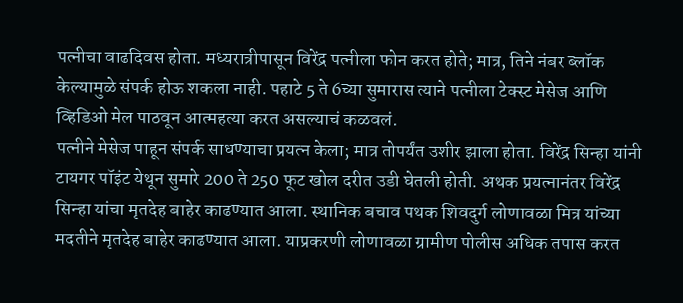पत्नीचा वाढदिवस होता. मध्यरात्रीपासून विरेंद्र पत्नीला फोन करत होते; मात्र, तिने नंबर ब्लॉक केल्यामुळे संपर्क होऊ शकला नाही. पहाटे 5 ते 6च्या सुमारास त्याने पत्नीला टेक्स्ट मेसेज आणि व्हिडिओ मेल पाठवून आत्महत्या करत असल्याचं कळवलं.
पत्नीने मेसेज पाहून संपर्क साधण्याचा प्रयत्न केला; मात्र तोपर्यंत उशीर झाला होता. विरेंद्र सिन्हा यांनी टायगर पॉइंट येथून सुमारे 200 ते 250 फूट खोल दरीत उडी घेतली होती. अथक प्रयत्नानंतर विरेंद्र सिन्हा यांचा मृतदेह बाहेर काढण्यात आला. स्थानिक बचाव पथक शिवदुर्ग लोणावळा मित्र यांच्या मदतीने मृतदेह बाहेर काढण्यात आला. याप्रकरणी लोणावळा ग्रामीण पोलीस अधिक तपास करत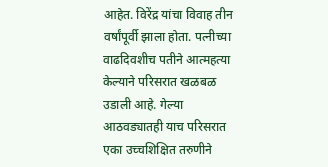आहेत. विरेंद्र यांचा विवाह तीन वर्षांपूर्वी झाला होता. पत्नीच्या वाढदिवशीच पतीने आत्महत्या केल्याने परिसरात खळबळ उडाली आहे. गेल्या आठवड्यातही याच परिसरात एका उच्चशिक्षित तरुणीने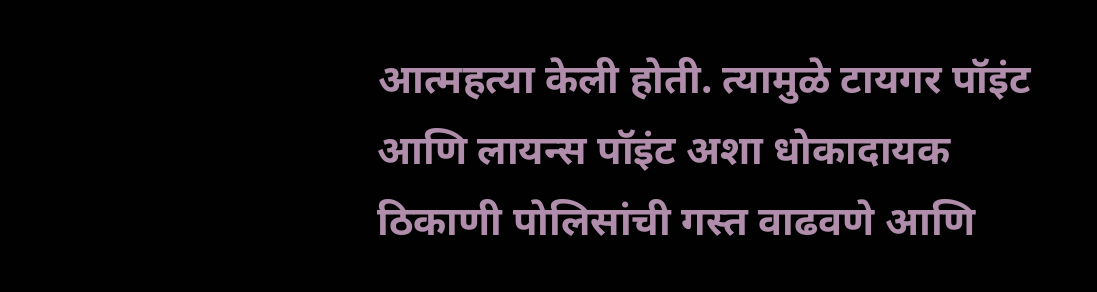आत्महत्या केली होती. त्यामुळे टायगर पॉइंट आणि लायन्स पॉइंट अशा धोकादायक ठिकाणी पोलिसांची गस्त वाढवणे आणि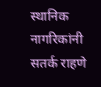स्थानिक नागरिकांनी सतर्क राहणे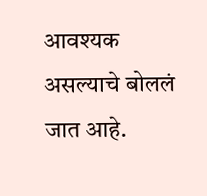आवश्यक असल्याचे बोललं जात आहे.